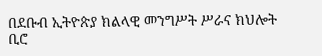በደቡብ ኢትዮጵያ ክልላዊ መንግሥት ሥራና ክህሎት ቢሮ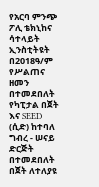የአርባ ምንጭ ፖሊ ቴክኒከና ሳተላይት ኢንስቲትዩት በ2018ዓ/ም የሥልጠና ዘመን በተመደበለት የካፒታል በጀት እና SEED (ሲድ) ከተባለ ግብረ - ሠናይ ድርጅት በተመደበለት በጀት ለተለያዩ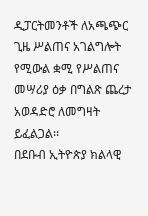ዲፓርትመንቶች ለአጫጭር ጊዜ ሥልጠና አገልግሎት የሚውል ቋሚ የሥልጠና መሣሪያ ዕቃ በግልጽ ጨረታ አወዳድሮ ለመግዛት ይፈልጋል፡፡
በደቡብ ኢትዮጵያ ክልላዊ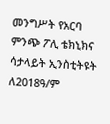መንግሥት የአርባ ምንጭ ፖሊ ቴክኒክና ሳታላይት ኢንስቲትዩት ለ2018ዓ/ም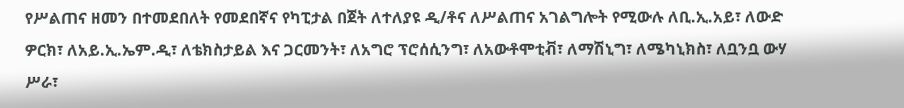የሥልጠና ዘመን በተመደበለት የመደበኛና የካፒታል በጀት ለተለያዩ ዲ/ቶና ለሥልጠና አገልግሎት የሚውሉ ለቢ.ኢ.አይ፣ ለውድ ዎርክ፣ ለአይ.ኢ.ኤም.ዲ፣ ለቴክስታይል እና ጋርመንት፣ ለአግሮ ፕሮሰሲንግ፣ ለአውቶሞቲቭ፣ ለማሽኒግ፣ ለሜካኒክስ፣ ለቧንቧ ውሃ ሥራ፣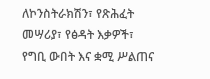ለኮንስትራክሽን፣ የጽሕፈት መሣሪያ፣ የፅዳት እቃዎች፣ የግቢ ውበት እና ቋሚ ሥልጠና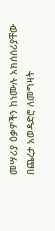መሣሪያ ዕቃዎችን ከነሙሉ አክሰሰሪያቸው በጨረታ አወዳድሮ ለመግዛት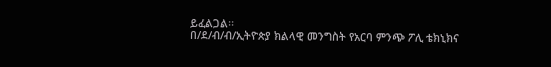ይፈልጋል፡፡
በ/ደ/ብ/ብ/ኢትዮጵያ ክልላዊ መንግስት የአርባ ምንጭ ፖሊ ቴክኒክና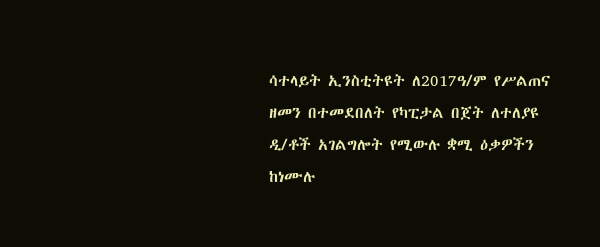ሳተላይት ኢንስቲትዩት ለ2017ዓ/ም የሥልጠና ዘመን በተመደበለት የካፒታል በጀት ለተለያዩ ዲ/ቶች አገልግሎት የሚውሉ ቋሚ ዕቃዎችን ከነሙሉ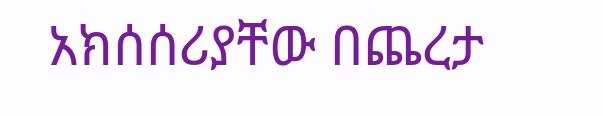አክሰሰሪያቸው በጨረታ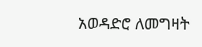አወዳድሮ ለመግዛት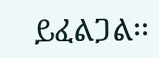ይፈልጋል፡፡